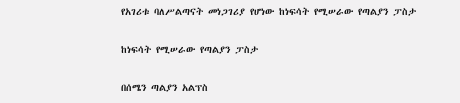የአገሪቱ ባለሥልጣናት መነጋገሪያ የሆነው ከነፍሳት የሚሠራው የጣልያን ፓስታ

ከነፍሳት የሚሠራው የጣልያን ፓስታ

በሰሜን ጣልያን አልፕስ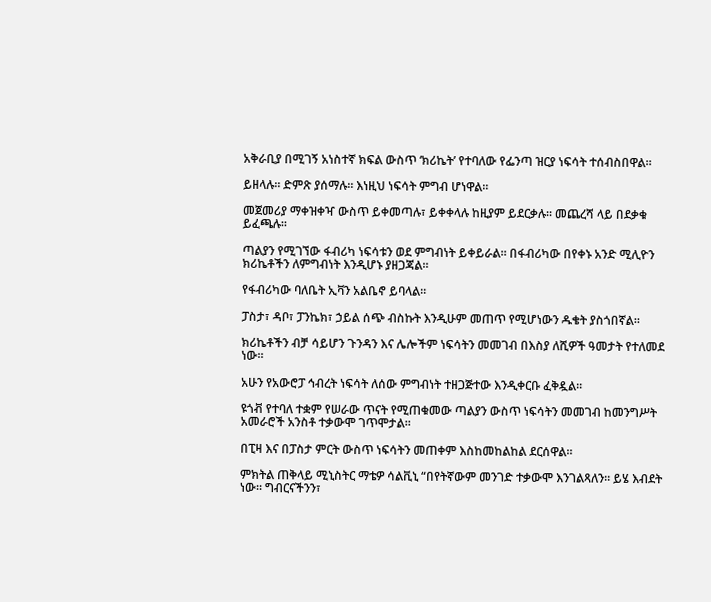አቅራቢያ በሚገኝ አነስተኛ ክፍል ውስጥ ‘ክሪኬት’ የተባለው የፌንጣ ዝርያ ነፍሳት ተሰብስበዋል።

ይዘላሉ። ድምጽ ያሰማሉ። እነዚህ ነፍሳት ምግብ ሆነዋል።

መጀመሪያ ማቀዝቀዣ ውስጥ ይቀመጣሉ፣ ይቀቀላሉ ከዚያም ይደርቃሉ። መጨረሻ ላይ በደቃቁ ይፈጫሉ።

ጣልያን የሚገኘው ፋብሪካ ነፍሳቱን ወደ ምግብነት ይቀይራል። በፋብሪካው በየቀኑ አንድ ሚሊዮን ክሪኬቶችን ለምግብነት እንዲሆኑ ያዘጋጃል።

የፋብሪካው ባለቤት ኢቫን አልቤኖ ይባላል።

ፓስታ፣ ዳቦ፣ ፓንኬክ፣ ኃይል ሰጭ ብስኩት እንዲሁም መጠጥ የሚሆነውን ዱቄት ያስጎበኛል።

ክሪኬቶችን ብቻ ሳይሆን ጉንዳን እና ሌሎችም ነፍሳትን መመገብ በእስያ ለሺዎች ዓመታት የተለመደ ነው።

አሁን የአውሮፓ ኅብረት ነፍሳት ለሰው ምግብነት ተዘጋጅተው እንዲቀርቡ ፈቅዷል።

ዩጎቭ የተባለ ተቋም የሠራው ጥናት የሚጠቁመው ጣልያን ውስጥ ነፍሳትን መመገብ ከመንግሥት አመራሮች አንስቶ ተቃውሞ ገጥሞታል።

በፒዛ እና በፓስታ ምርት ውስጥ ነፍሳትን መጠቀም እስከመከልከል ደርሰዋል።

ምክትል ጠቅላይ ሚኒስትር ማቴዎ ሳልቪኒ “በየትኛውም መንገድ ተቃውሞ እንገልጻለን። ይሄ እብደት ነው። ግብርናችንን፣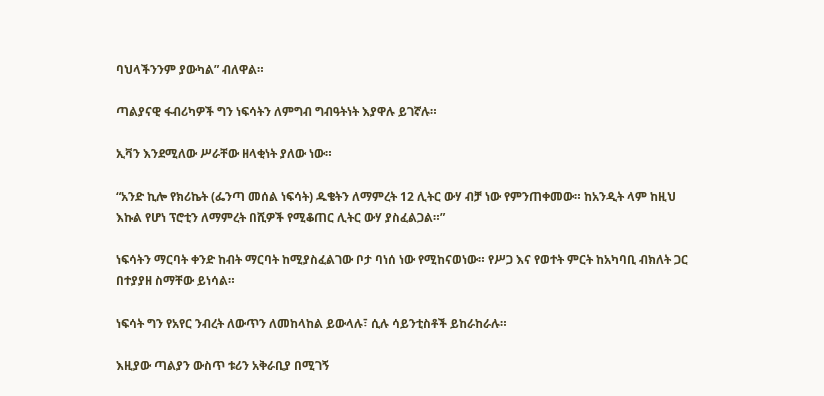ባህላችንንም ያውካል” ብለዋል።

ጣልያናዊ ፋብሪካዎች ግን ነፍሳትን ለምግብ ግብዓትነት እያዋሉ ይገኛሉ።

ኢቫን እንደሚለው ሥራቸው ዘላቂነት ያለው ነው።

“አንድ ኪሎ የክሪኬት (ፌንጣ መሰል ነፍሳት) ዱቄትን ለማምረት 12 ሊትር ውሃ ብቻ ነው የምንጠቀመው። ከአንዲት ላም ከዚህ እኩል የሆነ ፕሮቲን ለማምረት በሺዎች የሚቆጠር ሊትር ውሃ ያስፈልጋል።”

ነፍሳትን ማርባት ቀንድ ከብት ማርባት ከሚያስፈልገው ቦታ ባነሰ ነው የሚከናወነው። የሥጋ እና የወተት ምርት ከአካባቢ ብክለት ጋር በተያያዘ ስማቸው ይነሳል።

ነፍሳት ግን የአየር ንብረት ለውጥን ለመከላከል ይውላሉ፣ ሲሉ ሳይንቲስቶች ይከራከራሉ።

እዚያው ጣልያን ውስጥ ቱሪን አቅራቢያ በሚገኝ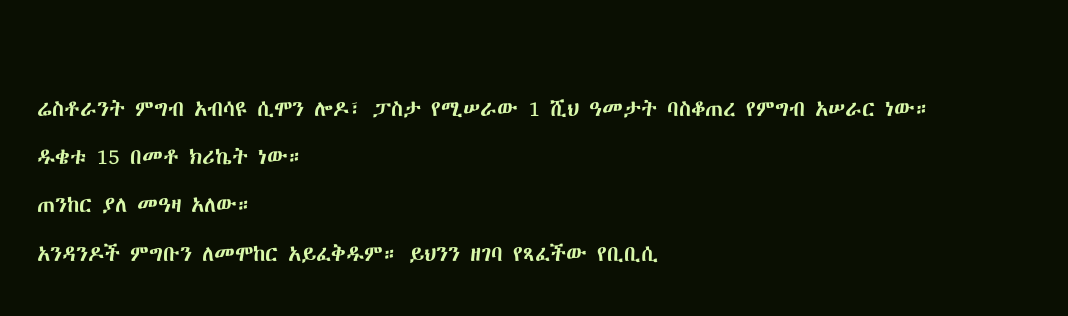ሬስቶራንት ምግብ አብሳዩ ሲሞን ሎዶ፣ ፓስታ የሚሠራው 1 ሺህ ዓመታት ባስቆጠረ የምግብ አሠራር ነው።

ዱቄቱ 15 በመቶ ክሪኬት ነው።

ጠንከር ያለ መዓዛ አለው።

አንዳንዶች ምግቡን ለመሞከር አይፈቅዱም። ይህንን ዘገባ የጻፈችው የቢቢሲ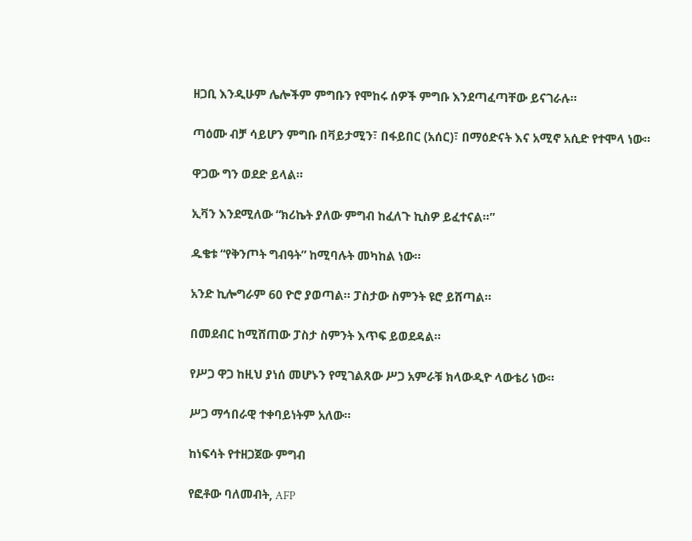ዘጋቢ እንዲሁም ሌሎችም ምግቡን የሞከሩ ሰዎች ምግቡ እንደጣፈጣቸው ይናገራሉ።

ጣዕሙ ብቻ ሳይሆን ምግቡ በቫይታሚን፣ በፋይበር (አሰር)፣ በማዕድናት እና አሚኖ አሲድ የተሞላ ነው።

ዋጋው ግን ወደድ ይላል።

ኢቫን እንደሚለው “ክሪኬት ያለው ምግብ ከፈለጉ ኪስዎ ይፈተናል።”

ዱቄቱ “የቅንጦት ግብዓት” ከሚባሉት መካከል ነው።

አንድ ኪሎግራም 60 ዮሮ ያወጣል። ፓስታው ስምንት ዩሮ ይሸጣል።

በመደብር ከሚሸጠው ፓስታ ስምንት እጥፍ ይወደዳል።

የሥጋ ዋጋ ከዚህ ያነሰ መሆኑን የሚገልጸው ሥጋ አምራቹ ክላውዲዮ ላውቴሪ ነው።

ሥጋ ማኅበራዊ ተቀባይነትም አለው።

ከነፍሳት የተዘጋጀው ምግብ

የፎቶው ባለመብት, AFP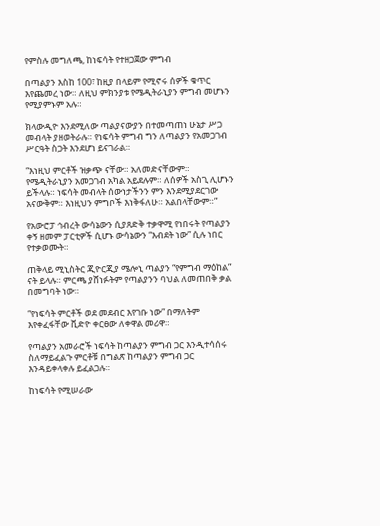የምስሉ መግለጫ, ከነፍሳት የተዘጋጀው ምግብ

በጣልያን እስከ 100፣ ከዚያ በላይም የሚኖሩ ሰዎች ቁጥር እየጨመረ ነው። ለዚህ ምክንያቱ የሜዲትራኒያን ምግብ መሆኑን የሚያምኑም አሉ።

ክላውዲዮ እንደሚለው ጣልያናውያን በተመጣጠነ ሁኔታ ሥጋ መብላት ያዘወትራሉ። የነፍሳት ምግብ ግን ለጣልያን የአመጋገብ ሥርዓት ስጋት እንደሆነ ይናገራል።

“እነዚህ ምርቶች ዝቃጭ ናቸው። አለመድናቸውም። የሜዲትራኒያን አመጋገብ አካል አይደሉም። ለሰዎች አስጊ ሊሆኑን ይችላሉ። ነፍሳት መብላት ሰውነታችንን ምን እንደሚያደርገው አናውቅም። እነዚህን ምግቦች እነቅፋለሁ። አልበላቸውም።”

የአውሮፓ ኅብረት ውሳኔውን ሲያጸድቅ ተቃዋሚ የነበሩት የጣልያን ቀኝ ዘመም ፓርቲዎች ሲሆኑ ውሳኔውን “እብደት ነው” ሲሉ ነበር የተቃወሙት።

ጠቅላይ ሚኒስትር ጂዮርጂያ ሜሎኒ ጣልያን “የምግብ ማዕከል” ናት ይላሉ። ምርጫ ያሸነፉትም የጣልያንን ባህል ለመጠበቅ ቃል በመግባት ነው።

“የነፍሳት ምርቶች ወደ መደብር እየገቡ ነው” በማለትም እየቀፈፋቸው ቪድዮ ቀርፀው ለቀዋል መሪዋ።

የጣልያን አመራሮች ነፍሳት ከጣልያን ምግብ ጋር እንዲተሳሰሩ ስለማይፈልጉ ምርቶቹ በግልጽ ከጣልያን ምግብ ጋር እንዳይቀላቀሉ ይፈልጋሉ።

ከነፍሳት የሚሠራው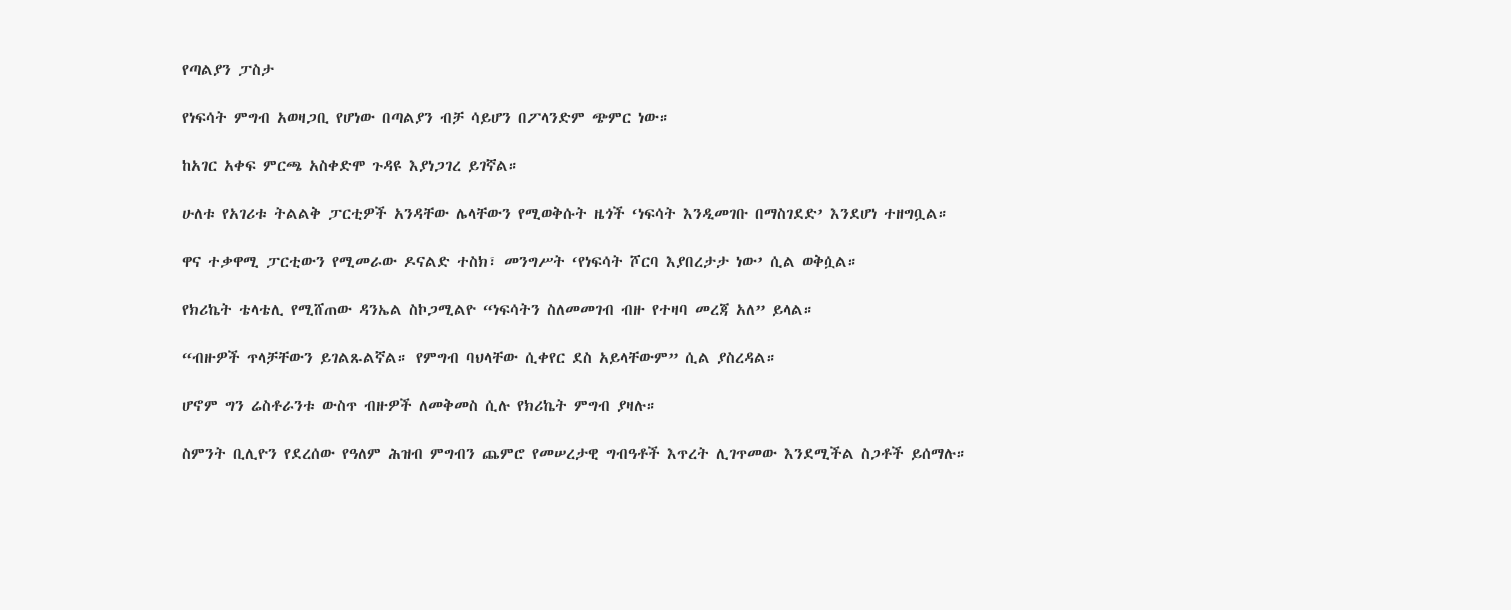የጣልያን ፓስታ

የነፍሳት ምግብ አወዛጋቢ የሆነው በጣልያን ብቻ ሳይሆን በፖላንድም ጭምር ነው።

ከአገር አቀፍ ምርጫ አስቀድሞ ጉዳዩ እያነጋገረ ይገኛል።

ሁለቱ የአገሪቱ ትልልቅ ፓርቲዎች አንዳቸው ሌላቸውን የሚወቅሱት ዜጎች ‘ነፍሳት እንዲመገቡ በማስገደድ’ እንደሆነ ተዘግቧል።

ዋና ተቃዋሚ ፓርቲውን የሚመራው ዶናልድ ተስክ፣ መንግሥት ‘የነፍሳት ሾርባ እያበረታታ ነው’ ሲል ወቅሷል።

የክሪኬት ቴላቴሊ የሚሸጠው ዳንኤል ስኮጋሚልዮ “ነፍሳትን ስለመመገብ ብዙ የተዛባ መረጃ አለ” ይላል።

“ብዙዎች ጥላቻቸውን ይገልጹልኛል። የምግብ ባህላቸው ሲቀየር ደስ አይላቸውም” ሲል ያስረዳል።

ሆኖም ግን ሬስቶራንቱ ውስጥ ብዙዎች ለመቅመስ ሲሉ የክሪኬት ምግብ ያዛሉ።

ስምንት ቢሊዮን የደረሰው የዓለም ሕዝብ ምግብን ጨምሮ የመሠረታዊ ግብዓቶች እጥረት ሊገጥመው እንደሚችል ስጋቶች ይሰማሉ።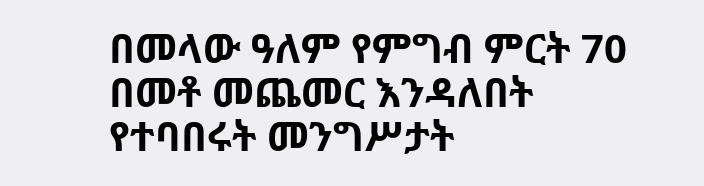በመላው ዓለም የምግብ ምርት 70 በመቶ መጨመር እንዳለበት የተባበሩት መንግሥታት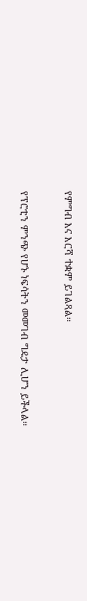የምግብ እና እርሻ ተቋም ይገልጻል።

የፕሮቲን ምንጭ የሆኑ ነፍሳትን መመገብ ግዴታ ሊሆን ይችላል።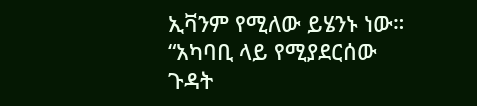ኢቫንም የሚለው ይሄንኑ ነው። “አካባቢ ላይ የሚያደርሰው ጉዳት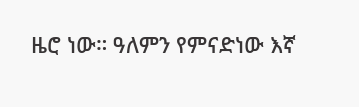ዜሮ ነው። ዓለምን የምናድነው እኛ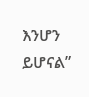እንሆን ይሆናል”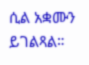ሲል አቋሙን ይገልጻል።